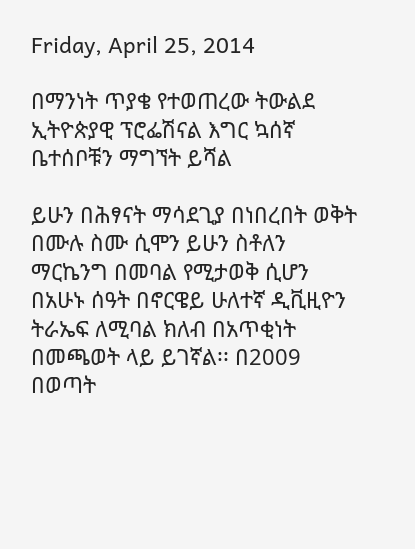Friday, April 25, 2014

በማንነት ጥያቄ የተወጠረው ትውልደ ኢትዮጵያዊ ፕሮፌሽናል እግር ኳሰኛ ቤተሰቦቹን ማግኘት ይሻል

ይሁን በሕፃናት ማሳደጊያ በነበረበት ወቅት
በሙሉ ስሙ ሲሞን ይሁን ስቶለን ማርኬንግ በመባል የሚታወቅ ሲሆን በአሁኑ ሰዓት በኖርዌይ ሁለተኛ ዲቪዚዮን ትራኤፍ ለሚባል ክለብ በአጥቂነት በመጫወት ላይ ይገኛል፡፡ በ2009 በወጣት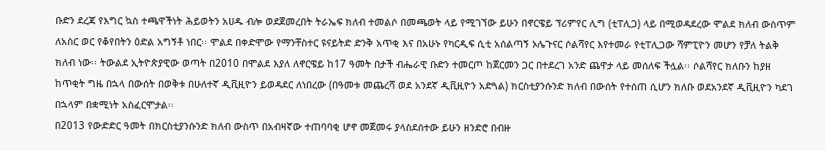ቡድን ደረጃ የእግር ኳስ ተጫዋችነት ሕይወትን አሀዱ ብሎ ወደጀመረበት ትራኤፍ ክለብ ተመልሶ በመጫወት ላይ የሚገኘው ይሁን በኖርዌይ ፕሪምየር ሊግ (ቲፐሊጋ) ላይ በሚወዳደረው ሞልደ ክለብ ውስጥም ለአስር ወር የቆየበትን ዕድል አግኝቶ ነበር፡፡ ሞልደ በቀድሞው የማንቸስተር ዩናይትድ ድንቅ አጥቂ እና በአሁኑ የካርዲፍ ሲቲ አሰልጣኝ ኦሌጉናር ሶልሻየር እየተመራ የቲፐሊጋው ሻምፒዮን መሆን የቻለ ትልቅ ክለብ ነው፡፡ ትውልደ ኢትዮጵያዊው ወጣት በ2010 በሞልደ እያለ ለኖርዌይ ከ17 ዓመት በታች ብሔራዊ ቡድን ተመርጦ ከጀርመን ጋር በተደረገ አንድ ጨዋታ ላይ መሰለፍ ችሏል፡፡ ሶልሻየር ክለቡን ከያዘ ከጥቂት ግዜ በኋላ በውሰት በወቅቱ በሁለተኛ ዲቪዚዮን ይወዳደር ለነበረው (በዓመቱ መጨረሻ ወደ አንደኛ ዲቪዚዮን አድጓል) ክርስቲያንሱንድ ክለብ በውሰት የተሰጠ ሲሆን ክለቡ ወደአንደኛ ዲቪዚዮን ካደገ በኋላም በቋሚነት አስፈርሞታል፡፡
በ2013 የውድድር ዓመት በክርስቲያንሱንድ ክለብ ውስጥ በአብዛኛው ተጠባባቂ ሆኖ መጀመሩ ያላስደሰተው ይሁን ዘንድሮ በብዙ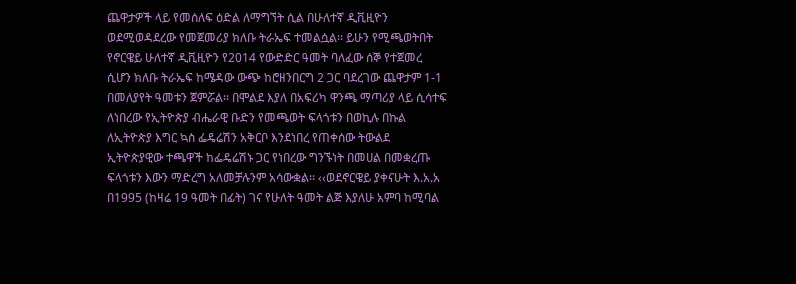ጨዋታዎች ላይ የመሰለፍ ዕድል ለማግኘት ሲል በሁለተኛ ዲቪዚዮን ወደሚወዳደረው የመጀመሪያ ክለቡ ትራኤፍ ተመልሷል፡፡ ይሁን የሚጫወትበት የኖርዌይ ሁለተኛ ዲቪዚዮን የ2014 የውድድር ዓመት ባለፈው ሰኞ የተጀመረ ሲሆን ክለቡ ትራኤፍ ከሜዳው ውጭ ከሮዘንበርግ 2 ጋር ባደረገው ጨዋታም 1-1 በመለያየት ዓመቱን ጀምሯል፡፡ በሞልደ እያለ በአፍሪካ ዋንጫ ማጣሪያ ላይ ሲሳተፍ ለነበረው የኢትዮጵያ ብሔራዊ ቡድን የመጫወት ፍላጎቱን በወኪሉ በኩል ለኢትዮጵያ እግር ኳስ ፌዴሬሽን አቅርቦ እንደነበረ የጠቀሰው ትውልደ ኢትዮጵያዊው ተጫዋች ከፌዴሬሽኑ ጋር የነበረው ግንኙነት በመሀል በመቋረጡ ፍላጎቱን እውን ማድረግ አለመቻሉንም አሳውቋል፡፡ ‹‹ወደኖርዌይ ያቀናሁት እ.አ.አ በ1995 (ከዛሬ 19 ዓመት በፊት) ገና የሁለት ዓመት ልጅ እያለሁ አምባ ከሚባል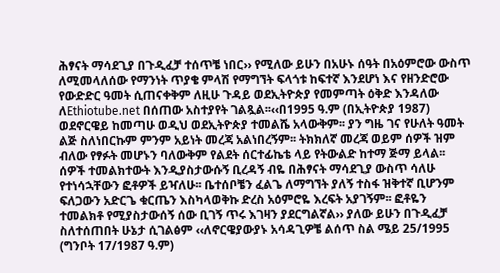ሕፃናት ማሳደጊያ በጉዲፈቻ ተሰጥቼ ነበር›› የሚለው ይሁን በአሁኑ ሰዓት በአዕምሮው ውስጥ ለሚመላለሰው የማንነት ጥያቄ ምላሽ የማግኘት ፍላጎቱ ከፍተኛ እንደሆነ እና የዘንድሮው የውድድር ዓመት ሲጠናቀቅም ለዚሁ ጉዳይ ወደኢትዮጵያ የመምጣት ዕቅድ እንዳለው ለEthiotube.net በሰጠው አስተያየት ገልጿል፡፡‹‹በ1995 ዓ.ም (በኢትዮጵያ 1987) ወደኖርዌይ ከመጣሁ ወዲህ ወደኢትዮጵያ ተመልሼ አላውቅም፡፡ ያን ግዜ ገና የሁለት ዓመት ልጅ ስለነበርኩም ምንም አይነት መረጃ አልነበረኝም፡፡ ትክክለኛ መረጃ ወይም ሰዎች ዝም ብለው የፃፉት መሆኑን ባለውቅም የልደት ሰርተፊኬቴ ላይ የትውልድ ከተማ ጅማ ይላል፡፡ ሰዎች ተመልክተውት እንዲያስታውሱኝ ቢረዳኝ ብዬ በሕፃናት ማሳደጊያ ውስጥ ሳለሁ የተነሳኋቸውን ፎቶዎች ይዣለሁ፡፡ ቤተሰቦቼን ፈልጌ ለማግኘት ያለኝ ተስፋ ዝቅተኛ ቢሆንም ፍለጋውን አድርጌ ቁርጤን እስካላወቅኩ ድረስ አዕምሮዬ እረፍት አያገኝም፡፡ ፎቶዬን ተመልክቶ የሚያስታውሰኝ ሰው ቢገኝ ጥሩ እገዛን ያደርግልኛል›› ያለው ይሁን በጉዲፈቻ ስለተሰጠበት ሁኔታ ሲገልፅም ‹‹ለኖርዌያውያኑ አሳዳጊዎቼ ልሰጥ ስል ሜይ 25/1995 (ግንቦት 17/1987 ዓ.ም)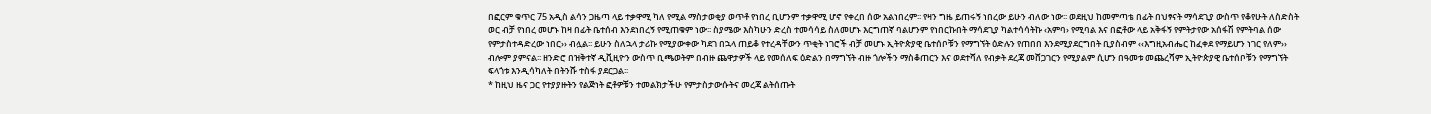በፎርም ቁጥር 75 አዲስ ልሳን ጋዜጣ ላይ ተቃዋሚ ካለ የሚል ማስታወቂያ ወጥቶ የነበረ ቢሆንም ተቃዋሚ ሆኖ የቀረበ ሰው አልነበረም፡፡ የዛን ግዜ ይጠሩኝ ነበረው ይሁን ብለው ነው፡፡ ወደዚህ ከመምጣቴ በፊት በህፃናት ማሳደጊያ ውስጥ የቆየሁት ለስድስት ወር ብቻ የነበረ መሆኑ ከዛ በፊት ቤተሰብ እንደነበረኝ የሚጠቁም ነው፡፡ ስያሜው እስካሁን ድረስ ተመሳሳይ ስለመሆኑ እርግጠኛ ባልሆንም የነበርኩበት ማሳደጊያ ካልተሳሳትኩ ‹አምባ› የሚባል እና በፎቶው ላይ አቅፋኝ የምትታየው አሰፋሽ የምትባል ሰው የምታስተዳድረው ነበር›› ብሏል፡፡ ይሁን ስለኋላ ታሪኩ የሚያውቀው ካደገ በኋላ ጠይቆ የተረዳቸውን ጥቂት ነገሮች ብቻ መሆኑ ኢትዮጵያዊ ቤተሰቦቹን የማግኘት ዕድሉን የጠበበ እንደሚያደርግበት ቢያስብም ‹‹እግዚአብሔር ከፈቀደ የማይሆን ነገር የለም›› ብሎም ያምናል፡፡ ዘንድሮ በዝቅተኛ ዲቪዚዮን ውስጥ ቢጫወትም በብዙ ጨዋታዎች ላይ የመሰለፍ ዕድልን በማግኘት ብዙ ጎሎችን ማስቆጠርን እና ወደተሻለ የብቃት ደረጃ መሸጋገርን የሚያልም ሲሆን በዓመቱ መጨረሻም ኢትዮጵያዊ ቤተሰቦቹን የማግኘት ፍላጎቱ እንዲሳካለት በትንሹ ተስፋ ያደርጋል፡፡
* ከዚህ ዜና ጋር የተያያዙትን የልጅነት ፎቶዎቹን ተመልክታችሁ የምታስታውሱትና መረጃ ልትሰጡት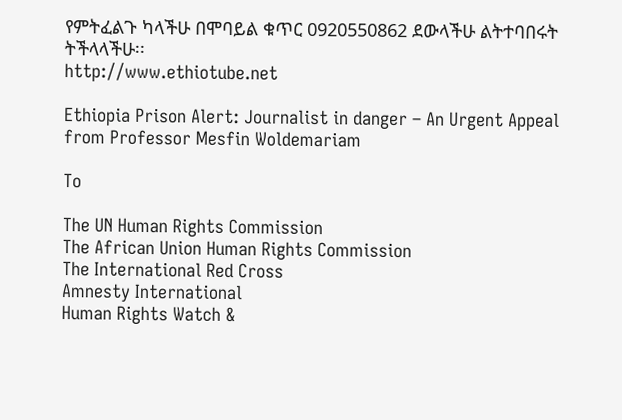የምትፈልጉ ካላችሁ በሞባይል ቁጥር 0920550862 ደውላችሁ ልትተባበሩት ትችላላችሁ፡፡
http://www.ethiotube.net

Ethiopia Prison Alert: Journalist in danger – An Urgent Appeal from Professor Mesfin Woldemariam

To

The UN Human Rights Commission
The African Union Human Rights Commission
The International Red Cross
Amnesty International
Human Rights Watch &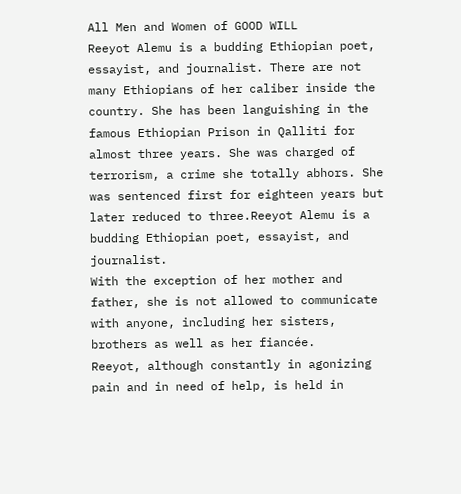All Men and Women of GOOD WILL
Reeyot Alemu is a budding Ethiopian poet, essayist, and journalist. There are not many Ethiopians of her caliber inside the country. She has been languishing in the famous Ethiopian Prison in Qalliti for almost three years. She was charged of terrorism, a crime she totally abhors. She was sentenced first for eighteen years but later reduced to three.Reeyot Alemu is a budding Ethiopian poet, essayist, and journalist.
With the exception of her mother and father, she is not allowed to communicate with anyone, including her sisters, brothers as well as her fiancée.
Reeyot, although constantly in agonizing pain and in need of help, is held in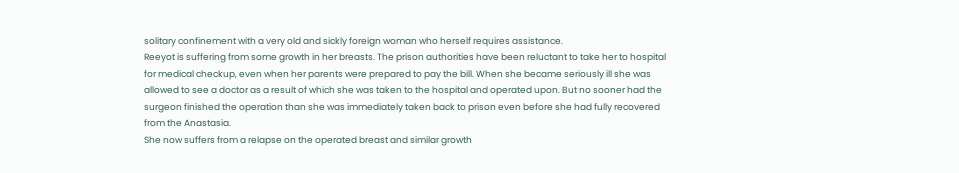solitary confinement with a very old and sickly foreign woman who herself requires assistance.
Reeyot is suffering from some growth in her breasts. The prison authorities have been reluctant to take her to hospital for medical checkup, even when her parents were prepared to pay the bill. When she became seriously ill she was allowed to see a doctor as a result of which she was taken to the hospital and operated upon. But no sooner had the surgeon finished the operation than she was immediately taken back to prison even before she had fully recovered from the Anastasia.
She now suffers from a relapse on the operated breast and similar growth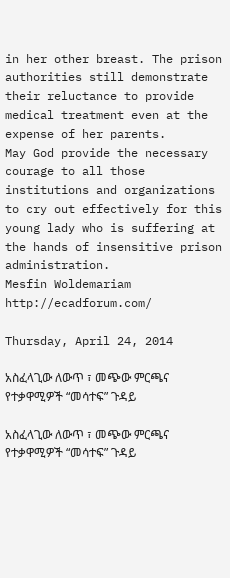in her other breast. The prison authorities still demonstrate their reluctance to provide medical treatment even at the expense of her parents.
May God provide the necessary courage to all those institutions and organizations to cry out effectively for this young lady who is suffering at the hands of insensitive prison administration.
Mesfin Woldemariam
http://ecadforum.com/

Thursday, April 24, 2014

አስፈላጊው ለውጥ ፣ መጭው ምርጫና የተቃዋሚዎች “መሳተፍ” ጉዳይ

አስፈላጊው ለውጥ ፣ መጭው ምርጫና የተቃዋሚዎች “መሳተፍ” ጉዳይ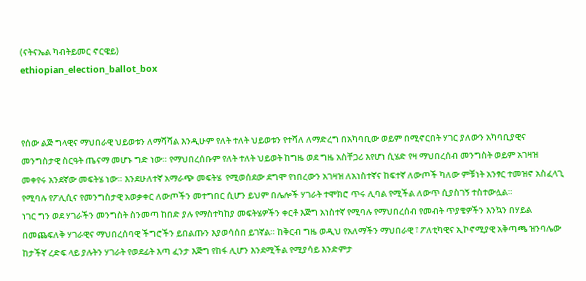(ናትናኤል ካብትይመር ኖርዌይ)
ethiopian_election_ballot_box



የሰው ልጅ ግላዊና ማህበራዊ ህይወቱን ለማሻሻል እንዲሁም የለት ተለት ህይወቱን የተሻለ ለማድረግ በአካባቢው ወይም በሚኖርበት ሃገር ያለውን አካባቢያዊና መንግስታዊ ስርዓት ጤናማ መሆኑ ግድ ነው። የማህበረሰቡም የለት ተለት ህይወት ከግዜ ወደ ግዜ አስቸጋሪ እየሆነ ሲሄድ የዛ ማህበረሰብ መንግስት ወይም አገዛዝ መቀየሩ አንደኛው መፍትሄ ነው። እንደሁለተኛ አማራጭ መፍትሄ  የሚወሰደው ደግሞ የነበረውን አገዛዝ ለአነስተኛና ከፍተኛ ለውጦች ካለው ምቹነት አንፃር ተመዝኖ አስፈላጊ የሚባሉ የፖሊሲና የመንግስታዊ አወቃቀር ለውጦችን መተግበር ሲሆን ይህም በሌሎች ሃገራት ተሞክሮ ጥሩ ሊባል የሚችል ለውጥ ሲያስገኝ ተስተውሏል።
ነገር ግን ወደ ሃገራችን መንግስት ስንመጣ ከበድ ያሉ የማስተካከያ መፍትሄዎችን ቀርቶ እጅግ አነስተኛ የሚባሉ የማህበረሰብ የመብት ጥያቄዎችን እንኳን በሃይል በመጨፍለቅ ሃገራዊና ማህበረሰባዊ ችግሮችን ይበልጡን እያወሳሰበ ይገኛል። ከቅርብ ግዜ ወዲህ የአለማችን ማህበራዊ ፣ ፖለቲካዊና ኢኮኖሚያዊ አቅጣጫ ዝንባሌው ከታችኛ ረድፍ ላይ ያሉትን ሃገራት የወደፊት እጣ ፈንታ እጅግ የከፋ ሊሆን እንደሚችል የሚያሳይ እንድምታ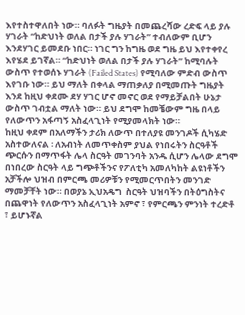እየተስተዋለበት ነው። ባለፉት ግዜያት በመጨረሻው ረድፍ ላይ ያሉ ሃገራት “ከድህነት ወለል በታች ያሉ ሃገራት” ተብለውም ቢሆን እንደሃገር ይመደቡ ነበር። ነገር ግን ከግዜ ወደ ግዜ ይህ እየተቀየረ እየሄደ ይገኛል። “ከድህነት ወለል በታች ያሉ ሃገራት” ከሚባሉት ውስጥ የተወሰኑ ሃገራት (Failed States) የሚባለው ምድብ ውስጥ እየገቡ ነው። ይህ ማለት በቀላል ማጠቃለያ በሚመጡት ግዜያት እንደ ከዚህ ቀደሙ ደሃ ሃገር ሆኖ መኖር ወደ የማይቻልበት ሁኔታ ውስጥ ገብቷል ማለት ነው። ይህ ደግሞ ከመቼውም ግዜ በላይ የለውጥን አፋጣኝ አስፈላጊነት የሚያመላክት ነው።
ከዚህ ቀደም በአለማችን ታሪክ ለውጥ በተለያዩ መንገዶች ሲካሄድ አስተውለናል ፡ ለአብነት ለመጥቀስም ያህል የነበሩትን ስርዓቶች ጭርሱን በማጥፋት ሌላ ስርዓት መገንባት አንዱ ሲሆን ሌላው ደግሞ በነበረው ስርዓት ላይ ግጭቶችንና የፖለቲካ አመለካከት ልዩነቶችን አቻችሎ ህዝብ በምርጫ መሪዎቹን የሚመርጥበትን መንገድ ማመቻቸት ነው። በወያኔ ኢህአዴግ  ስርዓት ህዝባችን በትዕግስትና በጨዋነት የለውጥን አስፈላጊነት አምኖ ፣ የምርጫን ምንነት ተረድቶ ፣ ይሆኑኛል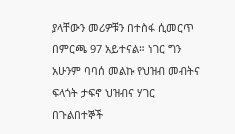ያላቸውን መሪዎቹን በተስፋ ሲመርጥ በምርጫ 97 አይተናል። ነገር ግን አሁንም ባባሰ መልኩ የህዝብ መብትና ፍላጎት ታፍኖ ህዝብና ሃገር በጉልበተኞች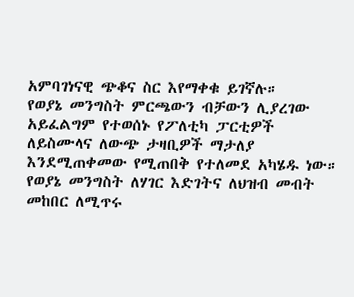አምባገነናዊ ጭቆና ስር እየማቀቁ ይገኛሉ።
የወያኔ መንግስት ምርጫውን ብቻውን ሊያረገው አይፈልግም የተወሰኑ የፖለቲካ ፓርቲዎች ለይስሙላና ለውጭ ታዛቢዎች ማታለያ እንደሚጠቀመው የሚጠበቅ የተለመደ አካሄዱ ነው። የወያኔ መንግስት ለሃገር እድገትና ለህዝብ መብት መከበር ለሚጥሩ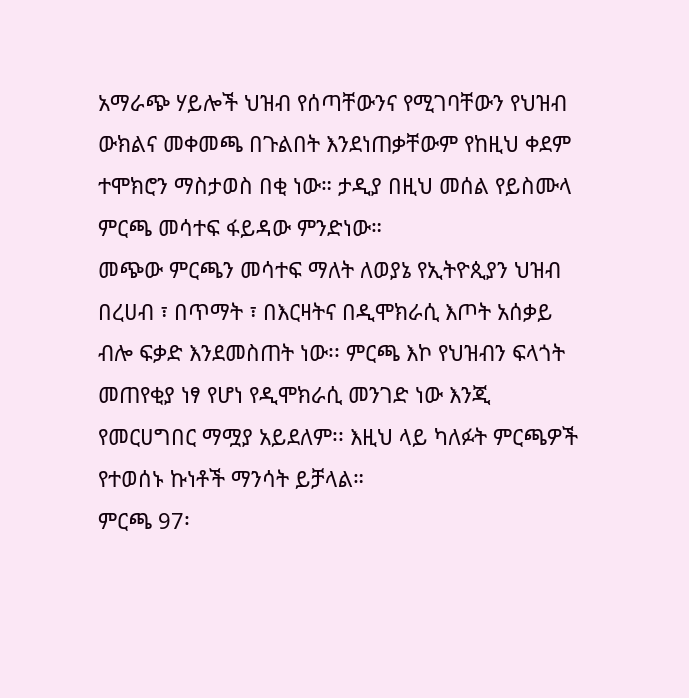አማራጭ ሃይሎች ህዝብ የሰጣቸውንና የሚገባቸውን የህዝብ ውክልና መቀመጫ በጉልበት እንደነጠቃቸውም የከዚህ ቀደም ተሞክሮን ማስታወስ በቂ ነው። ታዲያ በዚህ መሰል የይስሙላ ምርጫ መሳተፍ ፋይዳው ምንድነው።
መጭው ምርጫን መሳተፍ ማለት ለወያኔ የኢትዮጲያን ህዝብ በረሀብ ፣ በጥማት ፣ በእርዛትና በዲሞክራሲ እጦት አሰቃይ ብሎ ፍቃድ እንደመስጠት ነው፡፡ ምርጫ እኮ የህዝብን ፍላጎት መጠየቂያ ነፃ የሆነ የዲሞክራሲ መንገድ ነው እንጂ የመርሀግበር ማሟያ አይደለም፡፡ እዚህ ላይ ካለፉት ምርጫዎች የተወሰኑ ኩነቶች ማንሳት ይቻላል።
ምርጫ 97፡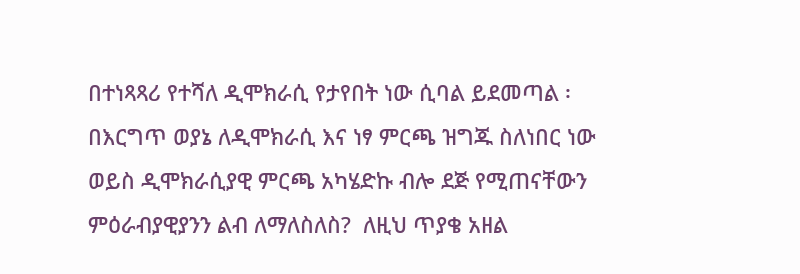በተነጻጻሪ የተሻለ ዲሞክራሲ የታየበት ነው ሲባል ይደመጣል ፡ በእርግጥ ወያኔ ለዲሞክራሲ እና ነፃ ምርጫ ዝግጁ ስለነበር ነው ወይስ ዲሞክራሲያዊ ምርጫ አካሄድኩ ብሎ ደጅ የሚጠናቸውን ምዕራብያዊያንን ልብ ለማለስለስ?  ለዚህ ጥያቄ አዘል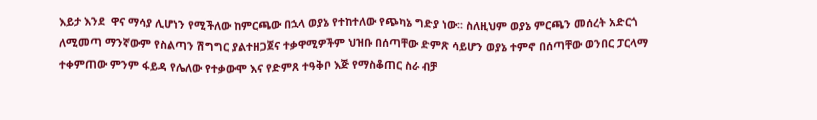እይታ እንደ  ዋና ማሳያ ሊሆነን የሚችለው ከምርጫው በኋላ ወያኔ የተከተለው የጭካኔ ግድያ ነው፡፡ ስለዚህም ወያኔ ምርጫን መሰረት አድርጎ ለሚመጣ ማንኛውም የስልጣን ሽግግር ያልተዘጋጀና ተቃዋሚዎችም ህዝቡ በሰጣቸው ድምጽ ሳይሆን ወያኔ ተምኖ በሰጣቸው ወንበር ፓርላማ ተቀምጠው ምንም ፋይዳ የሌለው የተቃውሞ እና የድምጸ ተዓቅቦ እጅ የማስቆጠር ስራ ብቻ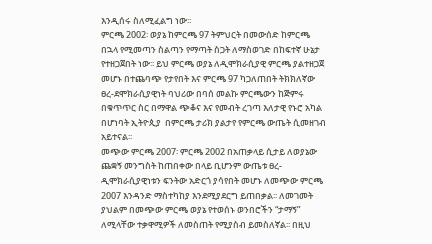እንዲሰሩ ስለሚፈልግ ነው፡፡
ምርጫ 2002፡ ወያኔ ከምርጫ 97 ትምህርት በመውሰድ ከምርጫ በኋላ የሚመጣን ስልጣን የማጣት ስጋት ለማስወገድ በከፍተኛ ሁኔታ የተዘጋጀበት ነው፡፡ ይህ ምርጫ ወያኔ ለዲሞክራሲያዊ ምርጫ ያልተዘጋጀ መሆኑ በተጨባጭ የታየበት እና ምርጫ 97 ካጋለጠበት ትክክለኛው ፀረ-ደሞክራሲያዊነት ባህሪው በባሰ መልኩ ምርጫውን ከጅምሩ በቁጥጥር ስር በማዋል ጭቆና እና የመብት ረገጣ እለታዊ የኑሮ አካል በሆነባት ኢትዮጲያ  በምርጫ ታሪክ ያልታየ የምርጫ ውጤት ሲመዘገብ አይተናል፡፡
መጭው ምርጫ 2007፡ ምርጫ 2002 በአጠቃላይ ሲታይ ለወያኔው ጨቋኝ መንግስት ከጠበቀው በላይ ቢሆንም ውጤቱ ፀረ-ዲሞክራሲያዊነቱን ፍንትው አድርጎ ያሳየበት መሆኑ ለመጭው ምርጫ 2007 እንዳንድ ማስተካከያ እንደሚያደርግ ይጠበቃል፡፡ ለመገመት ያህልም በመጭው ምርጫ ወያኔ የተወሰኑ ወንበሮችን “ታማኝ” ለሚላቸው ተቃዋሚዎች ለመስጠት የሚያስብ ይመስለኛል፡፡ በዚህ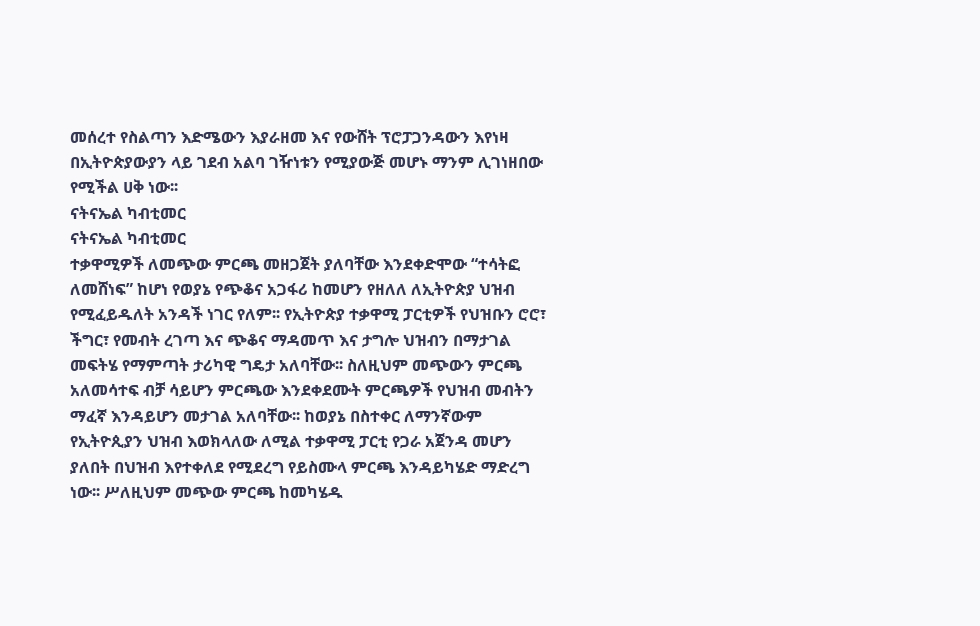መሰረተ የስልጣን እድሜውን እያራዘመ እና የውሸት ፕሮፓጋንዳውን እየነዛ በኢትዮጵያውያን ላይ ገደብ አልባ ገዥነቱን የሚያውጅ መሆኑ ማንም ሊገነዘበው የሚችል ሀቅ ነው፡፡
ናትናኤል ካብቲመር
ናትናኤል ካብቲመር
ተቃዋሚዎች ለመጭው ምርጫ መዘጋጀት ያለባቸው እንደቀድሞው “ተሳትፎ ለመሸነፍ” ከሆነ የወያኔ የጭቆና አጋፋሪ ከመሆን የዘለለ ለኢትዮጵያ ህዝብ የሚፈይዱለት አንዳች ነገር የለም፡፡ የኢትዮጵያ ተቃዋሚ ፓርቲዎች የህዝቡን ሮሮ፣ ችግር፣ የመብት ረገጣ እና ጭቆና ማዳመጥ እና ታግሎ ህዝብን በማታገል መፍትሄ የማምጣት ታሪካዊ ግዴታ አለባቸው፡፡ ስለዚህም መጭውን ምርጫ አለመሳተፍ ብቻ ሳይሆን ምርጫው እንደቀደሙት ምርጫዎች የህዝብ መብትን ማፈኛ እንዳይሆን መታገል አለባቸው፡፡ ከወያኔ በስተቀር ለማንኛውም የኢትዮጲያን ህዝብ እወክላለው ለሚል ተቃዋሚ ፓርቲ የጋራ አጀንዳ መሆን ያለበት በህዝብ እየተቀለደ የሚደረግ የይስሙላ ምርጫ እንዳይካሄድ ማድረግ ነው፡፡ ሥለዚህም መጭው ምርጫ ከመካሄዱ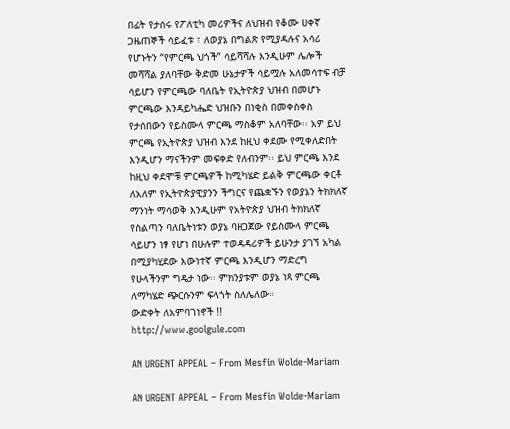በፊት የታሰሩ የፖለቲካ መሪዎችና ለህዝብ የቆሙ ሀቀኛ ጋዜጠኞች ሳይፈቱ ፣ ለወያኔ በግልጽ የሚያዳሉና አሳሪ የሆኑትን “የምርጫ ህጎች” ሳይሻሻሉ እንዲሁም ሌሎች  መሻሻል ያለባቸው ቅድመ ሁኔታዎች ሳይሟሉ አለመሳተፍ ብቻ ሳይሆን የምርጫው ባለቤት የኢትዮጵያ ህዝብ በመሆኑ ምርጫው እንዳይካሔድ ህዝቡን በነቂስ በመቀስቀስ የታሰበውን የይስሙላ ምርጫ ማስቆም አለባቸው፡፡ አዎ ይህ ምርጫ የኢትዮጵያ ህዝብ እንደ ከዚህ ቀደሙ የሚቀለድበት እንዲሆን ማናችንም መፍቀድ የለብንም፡፡ ይህ ምርጫ እንደ ከዚህ ቀደሞቹ ምርጫዎች ከሚካሄድ ይልቅ ምርጫው ቀርቶ ለአለም የኢትዮጵያዊያንን ችግርና የጨቋኙን የወያኔን ትክክለኛ ማንነት ማሳወቅ እንዲሁም የአትዮጵያ ህዝብ ትክክለኛ የስልጣን ባለቤትነቱን ወያኔ ባዘጋጀው የይስሙላ ምርጫ ሳይሆን ነፃ የሆነ በሁሉም ተወዳዳሪዎች ይሁንታ ያገኘ አካል በሚያካሂደው እውነተኛ ምርጫ እንዲሆን ማድረግ የሁላችንም ግዴታ ነው፡፡ ምክንያቱም ወያኔ ነጻ ምርጫ ለማካሄድ ጭርሱንም ፍላጎት ስለሌለው።
ውድቀት ለአምባገነኖች !!
http://www.goolgule.com

AN URGENT APPEAL – From Mesfin Wolde-Mariam

AN URGENT APPEAL – From Mesfin Wolde-Mariam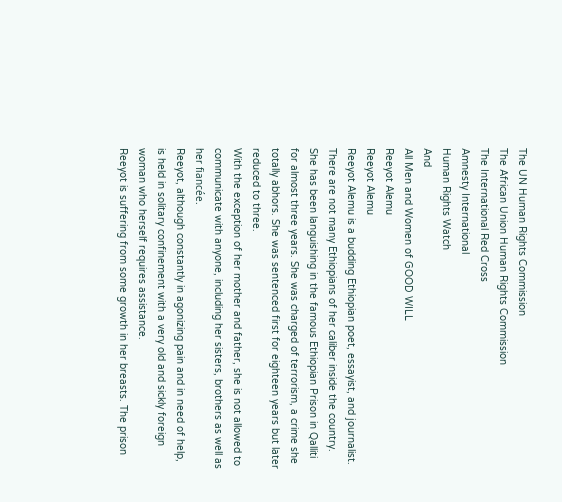The UN Human Rights Commission
The African Union Human Rights Commission
The International Red Cross
Amnesty International
Human Rights Watch
And
All Men and Women of GOOD WILL
Reeyot Alemu
Reeyot Alemu
Reeyot Alemu is a budding Ethiopian poet, essayist, and journalist. There are not many Ethiopians of her caliber inside the country. She has been languishing in the famous Ethiopian Prison in Qalliti for almost three years. She was charged of terrorism, a crime she totally abhors. She was sentenced first for eighteen years but later reduced to three.
With the exception of her mother and father, she is not allowed to communicate with anyone, including her sisters, brothers as well as her fiancée.
Reeyot, although constantly in agonizing pain and in need of help, is held in solitary confinement with a very old and sickly foreign woman who herself requires assistance.
Reeyot is suffering from some growth in her breasts. The prison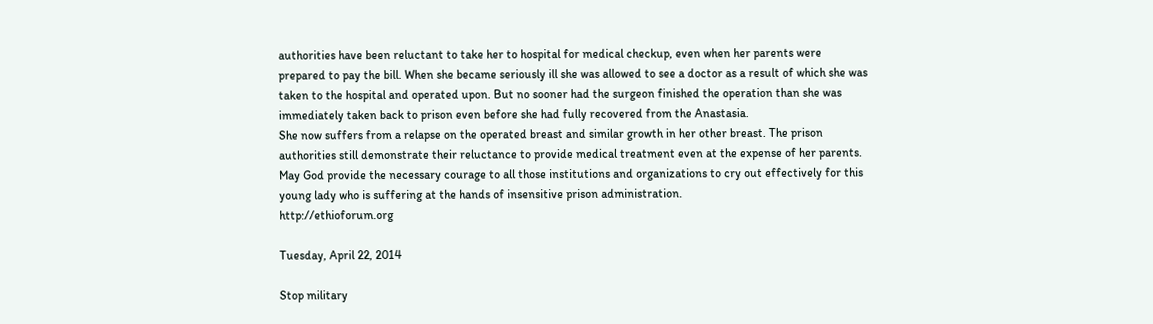authorities have been reluctant to take her to hospital for medical checkup, even when her parents were prepared to pay the bill. When she became seriously ill she was allowed to see a doctor as a result of which she was taken to the hospital and operated upon. But no sooner had the surgeon finished the operation than she was immediately taken back to prison even before she had fully recovered from the Anastasia.
She now suffers from a relapse on the operated breast and similar growth in her other breast. The prison authorities still demonstrate their reluctance to provide medical treatment even at the expense of her parents.
May God provide the necessary courage to all those institutions and organizations to cry out effectively for this young lady who is suffering at the hands of insensitive prison administration.
http://ethioforum.org

Tuesday, April 22, 2014

Stop military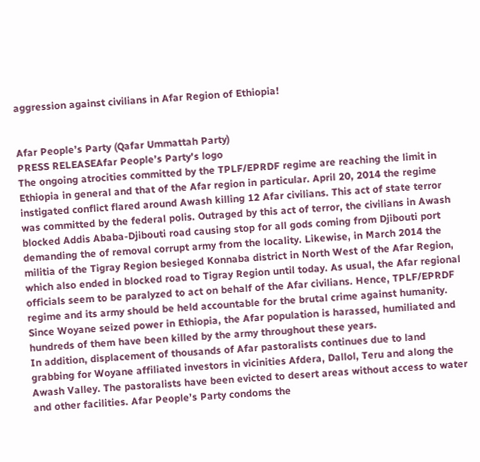aggression against civilians in Afar Region of Ethiopia!


Afar People’s Party (Qafar Ummattah Party)
PRESS RELEASEAfar People’s Party's logo
The ongoing atrocities committed by the TPLF/EPRDF regime are reaching the limit in Ethiopia in general and that of the Afar region in particular. April 20, 2014 the regime instigated conflict flared around Awash killing 12 Afar civilians. This act of state terror was committed by the federal polis. Outraged by this act of terror, the civilians in Awash blocked Addis Ababa-Djibouti road causing stop for all gods coming from Djibouti port demanding the of removal corrupt army from the locality. Likewise, in March 2014 the militia of the Tigray Region besieged Konnaba district in North West of the Afar Region, which also ended in blocked road to Tigray Region until today. As usual, the Afar regional officials seem to be paralyzed to act on behalf of the Afar civilians. Hence, TPLF/EPRDF regime and its army should be held accountable for the brutal crime against humanity. Since Woyane seized power in Ethiopia, the Afar population is harassed, humiliated and hundreds of them have been killed by the army throughout these years.
In addition, displacement of thousands of Afar pastoralists continues due to land grabbing for Woyane affiliated investors in vicinities Afdera, Dallol, Teru and along the Awash Valley. The pastoralists have been evicted to desert areas without access to water and other facilities. Afar People’s Party condoms the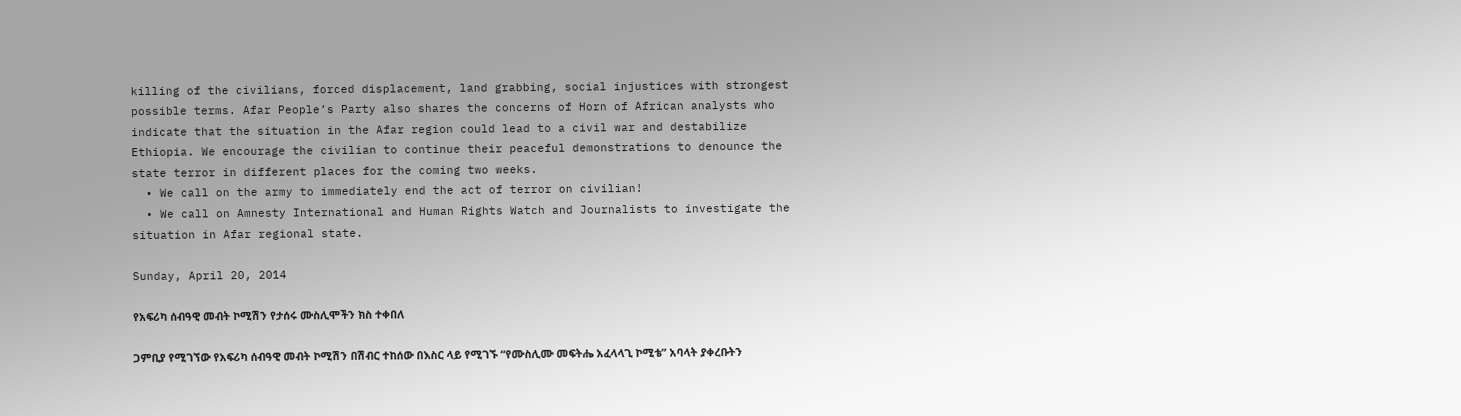killing of the civilians, forced displacement, land grabbing, social injustices with strongest possible terms. Afar People’s Party also shares the concerns of Horn of African analysts who indicate that the situation in the Afar region could lead to a civil war and destabilize Ethiopia. We encourage the civilian to continue their peaceful demonstrations to denounce the state terror in different places for the coming two weeks.
  • We call on the army to immediately end the act of terror on civilian!
  • We call on Amnesty International and Human Rights Watch and Journalists to investigate the situation in Afar regional state.

Sunday, April 20, 2014

የአፍሪካ ሰብዓዊ መብት ኮሚሽን የታሰሩ ሙስሊሞችን ክስ ተቀበለ

ጋምቢያ የሚገኘው የአፍሪካ ሰብዓዊ መብት ኮሚሽን በሽብር ተከሰው በእስር ላይ የሚገኙ “የሙስሊሙ መፍትሔ አፈላላጊ ኮሚቴ” አባላት ያቀረቡትን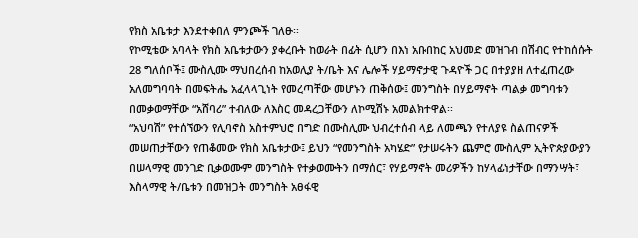የክስ አቤቱታ እንደተቀበለ ምንጮች ገለፁ፡፡
የኮሚቴው አባላት የክስ አቤቱታውን ያቀረቡት ከወራት በፊት ሲሆን በእነ አቡበከር አህመድ መዝገብ በሽብር የተከሰሱት 28 ግለሰቦች፤ ሙስሊሙ ማህበረሰብ ከአወሊያ ት/ቤት እና ሌሎች ሃይማኖታዊ ጉዳዮች ጋር በተያያዘ ለተፈጠረው አለመግባባት በመፍትሔ አፈላላጊነት የመረጣቸው መሆኑን ጠቅሰው፤ መንግስት በሃይማኖት ጣልቃ መግባቱን በመቃወማቸው “አሸባሪ” ተብለው ለእስር መዳረጋቸውን ለኮሚሽኑ አመልክተዋል፡፡
“አህባሽ” የተሰኘውን የሊባኖስ አስተምህሮ በግድ በሙስሊሙ ህብረተሰብ ላይ ለመጫን የተለያዩ ስልጠናዎች መሠጠታቸውን የጠቆመው የክስ አቤቱታው፤ ይህን “የመንግስት አካሄድ” የታሠሩትን ጨምሮ ሙስሊም ኢትዮጵያውያን በሠላማዊ መንገድ ቢቃወሙም መንግስት የተቃወሙትን በማሰር፣ የሃይማኖት መሪዎችን ከሃላፊነታቸው በማንሣት፣ እስላማዊ ት/ቤቱን በመዝጋት መንግስት አፀፋዊ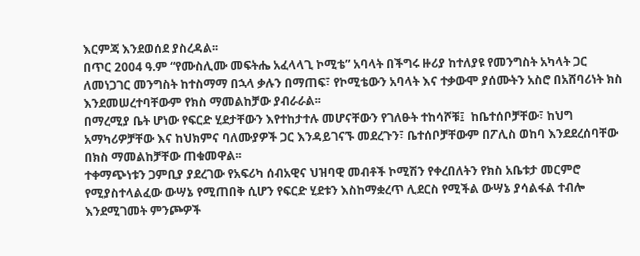እርምጃ እንደወሰደ ያስረዳል፡፡
በጥር 2004 ዓ.ም “የሙስሊሙ መፍትሔ አፈላላጊ ኮሚቴ” አባላት በችግሩ ዙሪያ ከተለያዩ የመንግስት አካላት ጋር ለመነጋገር መንግስት ከተስማማ በኋላ ቃሉን በማጠፍ፣ የኮሚቴውን አባላት እና ተቃውሞ ያሰሙትን አስሮ በአሸባሪነት ክስ እንደመሠረተባቸውም የክስ ማመልከቻው ያብራራል፡፡
በማረሚያ ቤት ሆነው የፍርድ ሂደታቸውን እየተከታተሉ መሆናቸውን የገለፁት ተከሳሾቹ፤  ከቤተሰቦቻቸው፣ ከህግ አማካሪዎቻቸው እና ከህክምና ባለሙያዎች ጋር እንዳይገናኙ መደረጉን፣ ቤተሰቦቻቸውም በፖሊስ ወከባ እንደደረሰባቸው በክስ ማመልከቻቸው ጠቁመዋል፡፡
ተቀማጭነቱን ጋምቢያ ያደረገው የአፍሪካ ሰብአዊና ህዝባዊ መብቶች ኮሚሽን የቀረበለትን የክስ አቤቱታ መርምሮ የሚያስተላልፈው ውሣኔ የሚጠበቅ ሲሆን የፍርድ ሂደቱን እስከማቋረጥ ሊደርስ የሚችል ውሣኔ ያሳልፋል ተብሎ እንደሚገመት ምንጮዎች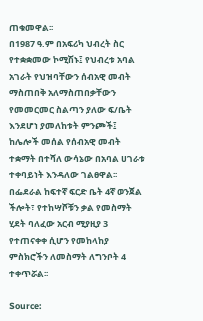ጠቁመዋል፡፡
በ1987 ዓ.ም በአፍሪካ ህብረት ስር የተቋቋመው ኮሚሽኑ፤ የህብረቱ አባል አገራት የህዝባቸውን ሰብአዊ መብት ማስጠበቅ አለማስጠበቃቸውን የመመርመር ስልጣን ያለው ፍ/ቤት እንደሆነ ያመለከቱት ምንጮች፤ ከሌሎች መሰል የሰብአዊ መብት ተቋማት በተሻለ ውሳኔው በአባል ሀገራቱ ተቀባይነት እንዳለው ገልፀዋል፡፡
በፌደራል ከፍተኛ ፍርድ ቤት 4ኛ ወንጀል ችሎት፣ የተከሣሾቹን ቃል የመስማት ሂደት ባለፈው አርብ ሚያዚያ 3 የተጠናቀቀ ሲሆን የመከላከያ ምስክሮችን ለመስማት ለግንቦት 4 ተቀጥሯል፡፡

Source: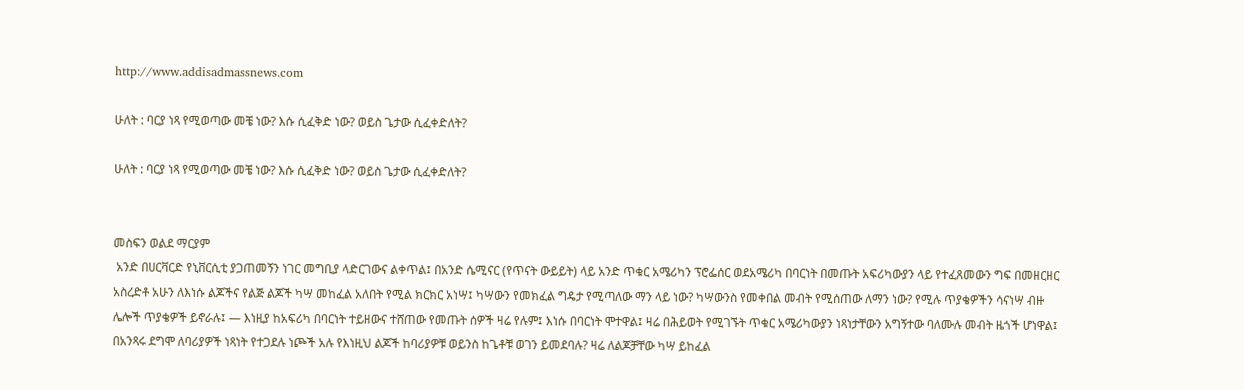http://www.addisadmassnews.com

ሁለት : ባርያ ነጻ የሚወጣው መቼ ነው? እሱ ሲፈቅድ ነው? ወይስ ጌታው ሲፈቀድለት?

ሁለት : ባርያ ነጻ የሚወጣው መቼ ነው? እሱ ሲፈቅድ ነው? ወይስ ጌታው ሲፈቀድለት?


መስፍን ወልደ ማርያም
 አንድ በሀርቫርድ የኒቨርሲቲ ያጋጠመኝን ነገር መግቢያ ላድርገውና ልቀጥል፤ በአንድ ሴሚናር (የጥናት ውይይት) ላይ አንድ ጥቁር አሜሪካን ፕሮፌሰር ወደአሜሪካ በባርነት በመጡት አፍሪካውያን ላይ የተፈጸመውን ግፍ በመዘርዘር አስረድቶ አሁን ለእነሱ ልጆችና የልጅ ልጆች ካሣ መከፈል አለበት የሚል ክርክር አነሣ፤ ካሣውን የመክፈል ግዴታ የሚጣለው ማን ላይ ነው? ካሣውንስ የመቀበል መብት የሚሰጠው ለማን ነው? የሚሉ ጥያቄዎችን ሳናነሣ ብዙ ሌሎች ጥያቄዎች ይኖራሉ፤ — እነዚያ ከአፍሪካ በባርነት ተይዘውና ተሸጠው የመጡት ሰዎች ዛሬ የሉም፤ እነሱ በባርነት ሞተዋል፤ ዛሬ በሕይወት የሚገኙት ጥቁር አሜሪካውያን ነጻነታቸውን አግኝተው ባለሙሉ መብት ዜጎች ሆነዋል፤ በአንጻሩ ደግሞ ለባሪያዎች ነጻነት የተጋደሉ ነጮች አሉ የእነዚህ ልጆች ከባሪያዎቹ ወይንስ ከጌቶቹ ወገን ይመደባሉ? ዛሬ ለልጆቻቸው ካሣ ይከፈል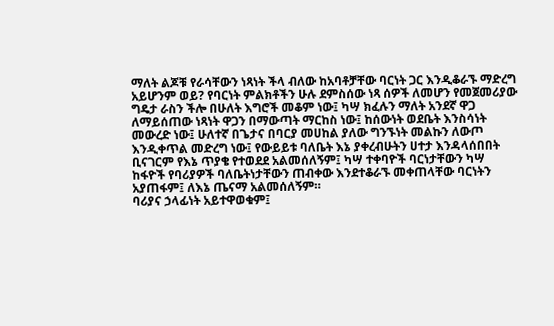ማለት ልጆቹ የራሳቸውን ነጻነት ችላ ብለው ከአባቶቻቸው ባርነት ጋር እንዲቆራኙ ማድረግ አይሆንም ወይ? የባርነት ምልክቶችን ሁሉ ደምስሰው ነጻ ሰዎች ለመሆን የመጀመሪያው ግዴታ ራስን ችሎ በሁለት እግሮች መቆም ነው፤ ካሣ ክፈሉን ማለት አንደኛ ዋጋ ለማይሰጠው ነጻነት ዋጋን በማውጣት ማርከስ ነው፤ ከሰውነት ወደቤት እንስሳነት መውረድ ነው፤ ሁለተኛ በጌታና በባርያ መሀከል ያለው ግንኙነት መልኩን ለውጦ እንዲቀጥል መድረግ ነው፤ የውይይቱ ባለቤት እኔ ያቀረብሁትን ሀተታ እንዳላሰበበት ቢናገርም የእኔ ጥያቄ የተወደደ አልመሰለኝም፤ ካሣ ተቀባዮች ባርነታቸውን ካሣ ከፋዮች የባሪያዎች ባለቤትነታቸውን ጠብቀው እንደተቆራኙ መቀጠላቸው ባርነትን አያጠፋም፤ ለእኔ ጤናማ አልመሰለኝም።
ባሪያና ኃላፊነት አይተዋወቁም፤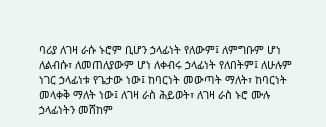ባሪያ ለገዛ ራሱ ኑሮም ቢሆን ኃላፊነት የለውም፤ ለምግቡም ሆነ ለልብሱ፣ ለመጠለያውም ሆነ ለቀብሩ ኃላፊነት የለበትም፤ ለሁሉም ነገር ኃላፊነቱ የጌታው ነው፤ ከባርነት መውጣት ማለት፣ ከባርነት መላቀቅ ማለት ነው፤ ለገዛ ራስ ሕይወት፣ ለገዛ ራስ ኑሮ ሙሉ ኃላፊነትን መሸከም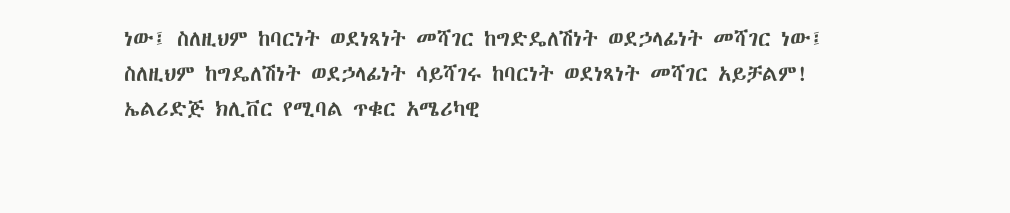ነው፤ ስለዚህም ከባርነት ወደነጻነት መሻገር ከግድዴለሽነት ወደኃላፊነት መሻገር ነው፤ ስለዚህም ከግዴለሽነት ወደኃላፊነት ሳይሻገሩ ከባርነት ወደነጻነት መሻገር አይቻልም! ኤልሪድጅ ክሊቨር የሚባል ጥቁር አሜሪካዊ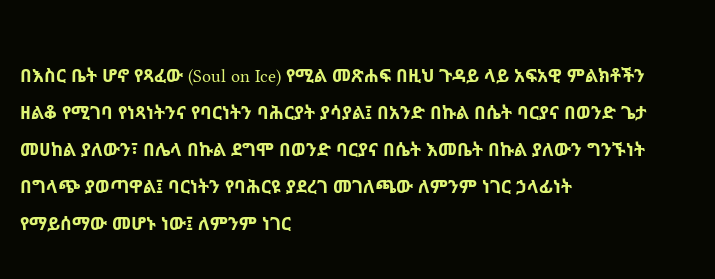በእስር ቤት ሆኖ የጻፈው (Soul on Ice) የሚል መጽሐፍ በዚህ ጉዳይ ላይ አፍአዊ ምልክቶችን ዘልቆ የሚገባ የነጻነትንና የባርነትን ባሕርያት ያሳያል፤ በአንድ በኩል በሴት ባርያና በወንድ ጌታ መሀከል ያለውን፣ በሌላ በኩል ደግሞ በወንድ ባርያና በሴት እመቤት በኩል ያለውን ግንኙነት በግላጭ ያወጣዋል፤ ባርነትን የባሕርዩ ያደረገ መገለጫው ለምንም ነገር ኃላፊነት የማይሰማው መሆኑ ነው፤ ለምንም ነገር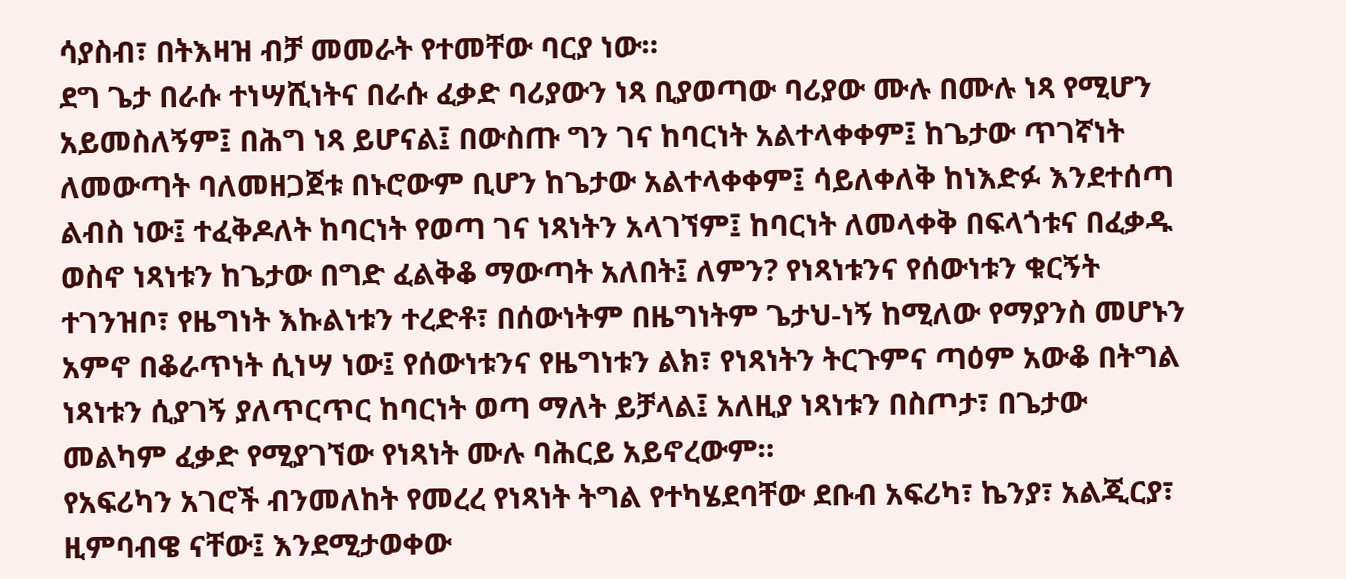ሳያስብ፣ በትእዛዝ ብቻ መመራት የተመቸው ባርያ ነው።
ደግ ጌታ በራሱ ተነሣሺነትና በራሱ ፈቃድ ባሪያውን ነጻ ቢያወጣው ባሪያው ሙሉ በሙሉ ነጻ የሚሆን አይመስለኝም፤ በሕግ ነጻ ይሆናል፤ በውስጡ ግን ገና ከባርነት አልተላቀቀም፤ ከጌታው ጥገኛነት ለመውጣት ባለመዘጋጀቱ በኑሮውም ቢሆን ከጌታው አልተላቀቀም፤ ሳይለቀለቅ ከነእድፉ እንደተሰጣ ልብስ ነው፤ ተፈቅዶለት ከባርነት የወጣ ገና ነጻነትን አላገኘም፤ ከባርነት ለመላቀቅ በፍላጎቱና በፈቃዱ ወስኖ ነጻነቱን ከጌታው በግድ ፈልቅቆ ማውጣት አለበት፤ ለምን? የነጻነቱንና የሰውነቱን ቁርኝት ተገንዝቦ፣ የዜግነት እኩልነቱን ተረድቶ፣ በሰውነትም በዜግነትም ጌታህ-ነኝ ከሚለው የማያንስ መሆኑን አምኖ በቆራጥነት ሲነሣ ነው፤ የሰውነቱንና የዜግነቱን ልክ፣ የነጻነትን ትርጉምና ጣዕም አውቆ በትግል ነጻነቱን ሲያገኝ ያለጥርጥር ከባርነት ወጣ ማለት ይቻላል፤ አለዚያ ነጻነቱን በስጦታ፣ በጌታው መልካም ፈቃድ የሚያገኘው የነጻነት ሙሉ ባሕርይ አይኖረውም።
የአፍሪካን አገሮች ብንመለከት የመረረ የነጻነት ትግል የተካሄደባቸው ደቡብ አፍሪካ፣ ኬንያ፣ አልጂርያ፣ ዚምባብዌ ናቸው፤ እንደሚታወቀው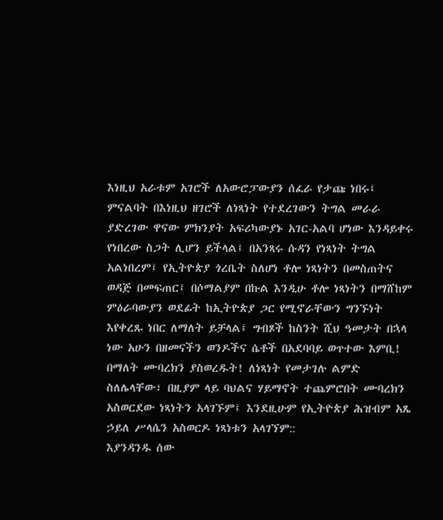እነዚህ አራቱም አገሮች ለአውሮፓውያን ሰፈራ የታጩ ነበሩ፤ ምናልባት በእነዚህ ዘገሮች ለነጻነት የተደረገውን ትግል መራራ ያድረገው ዋናው ምክንያት አፍሪካውያኑ አገር-አልባ ሆነው እንዳይቀሩ የነበረው ስጋት ሊሆን ይችላል፤ በአንጻሩ ሱዳን የነጻነት ትግል አልነበረም፤ የኢትዮጵያ ጎረቤት ስለሆነ ቶሎ ነጻነትን በመስጠትና ወዳጅ በመፍጠር፤ በሶማልያም በኩል እንዲሁ ቶሎ ነጻነትን በማሸከም ምዕራባውያን ወደፊት ከኢትዮጵያ ጋር የሚኖራቸውን ግንኙነት እየቀረጹ ነበር ለማለት ይቻላል፤ ግብጾች ከስንት ሺህ ዓመታት በኋላ ነው አሁን በዘመናችን ወንዶችና ሴቶች በአደባባይ ወጥተው እምቢ! በማለት ሙባረክን ያስወረዱት! ለነጻነት የመታገሉ ልምድ ስለሌላቸው፣ በዚያም ላይ ባህልና ሃይማኖት ተጨምሮበት ሙባረክን አስወርደው ነጻነትን አላገኙም፤ እንደዚሁም የኢትዮጵያ ሕዝብም አጼ ኃይለ ሥላሴን አስወርዶ ነጻነቱን አላገኘም::
እያንዳንዱ ሰው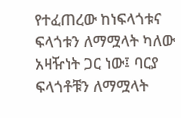የተፈጠረው ከነፍላጎቱና ፍላጎቱን ለማሟላት ካለው አዛዥነት ጋር ነው፤ ባርያ ፍላጎቶቹን ለማሟላት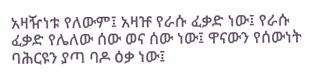አዛዥነቱ የለውም፤ አዛዡ የራሱ ፈቃድ ነው፤ የራሱ ፈቃድ የሌለው ሰው ወና ሰው ነው፤ ዋናውን የሰውነት ባሕርዩን ያጣ ባዶ ዕቃ ነው፤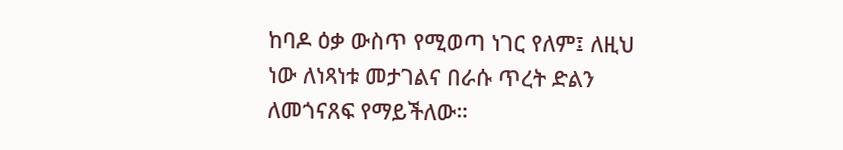ከባዶ ዕቃ ውስጥ የሚወጣ ነገር የለም፤ ለዚህ ነው ለነጻነቱ መታገልና በራሱ ጥረት ድልን ለመጎናጸፍ የማይችለው።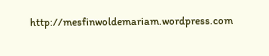http://mesfinwoldemariam.wordpress.com